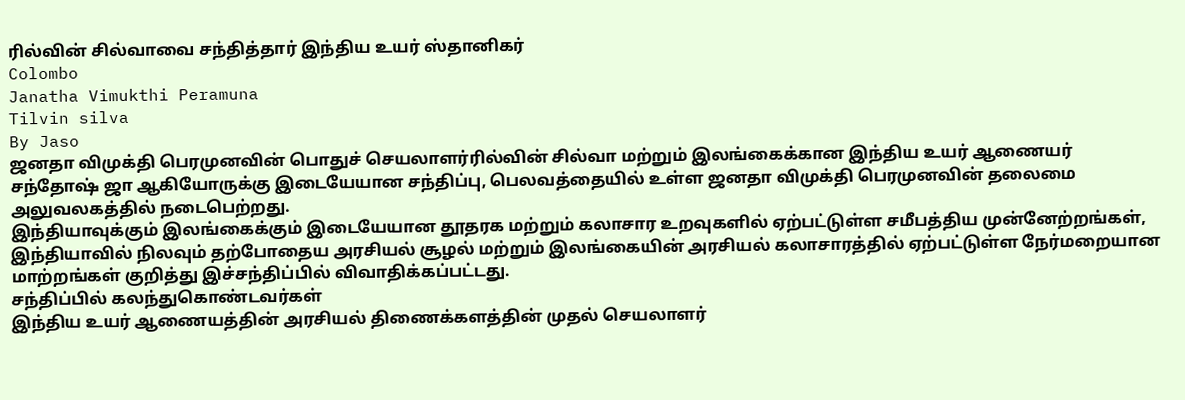ரில்வின் சில்வாவை சந்தித்தார் இந்திய உயர் ஸ்தானிகர்
Colombo
Janatha Vimukthi Peramuna
Tilvin silva
By Jaso
ஜனதா விமுக்தி பெரமுனவின் பொதுச் செயலாளர்ரில்வின் சில்வா மற்றும் இலங்கைக்கான இந்திய உயர் ஆணையர் சந்தோஷ் ஜா ஆகியோருக்கு இடையேயான சந்திப்பு, பெலவத்தையில் உள்ள ஜனதா விமுக்தி பெரமுனவின் தலைமை அலுவலகத்தில் நடைபெற்றது.
இந்தியாவுக்கும் இலங்கைக்கும் இடையேயான தூதரக மற்றும் கலாசார உறவுகளில் ஏற்பட்டுள்ள சமீபத்திய முன்னேற்றங்கள், இந்தியாவில் நிலவும் தற்போதைய அரசியல் சூழல் மற்றும் இலங்கையின் அரசியல் கலாசாரத்தில் ஏற்பட்டுள்ள நேர்மறையான மாற்றங்கள் குறித்து இச்சந்திப்பில் விவாதிக்கப்பட்டது.
சந்திப்பில் கலந்துகொண்டவர்கள்
இந்திய உயர் ஆணையத்தின் அரசியல் திணைக்களத்தின் முதல் செயலாளர்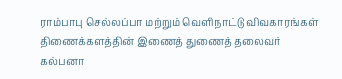ராம்பாபு செல்லப்பா மற்றும் வெளிநாட்டு விவகாரங்கள் திணைக்களத்தின் இணைத் துணைத் தலைவர் கல்பனா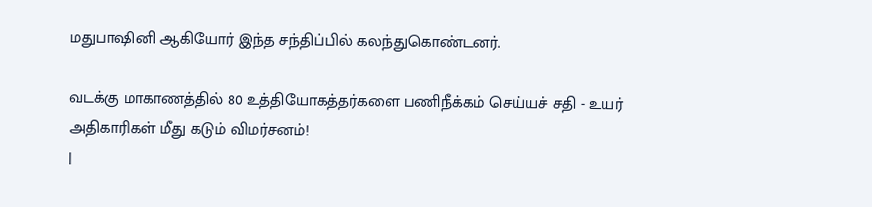மதுபாஷினி ஆகியோர் இந்த சந்திப்பில் கலந்துகொண்டனர்.

வடக்கு மாகாணத்தில் 80 உத்தியோகத்தர்களை பணிநீக்கம் செய்யச் சதி - உயர் அதிகாரிகள் மீது கடும் விமர்சனம்!
|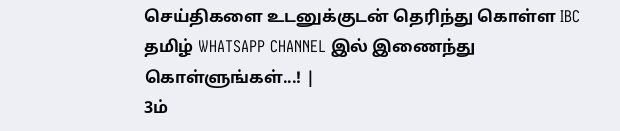செய்திகளை உடனுக்குடன் தெரிந்து கொள்ள IBC தமிழ் WHATSAPP CHANNEL இல் இணைந்து கொள்ளுங்கள்...! |
3ம்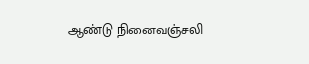ஆண்டு நினைவஞ்சலி